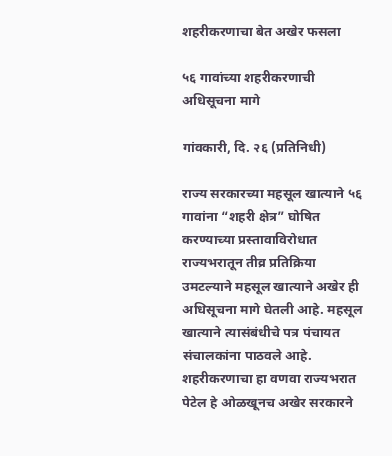शहरीकरणाचा बेत अखेर फसला

५६ गावांच्या शहरीकरणाची अधिसूचना मागे

गांवकारी, दि. २६ (प्रतिनिधी)

राज्य सरकारच्या महसूल खात्याने ५६ गावांना “शहरी क्षेत्र” घोषित करण्याच्या प्रस्तावाविरोधात राज्यभरातून तीव्र प्रतिक्रिया उमटल्याने महसूल खात्याने अखेर ही अधिसूचना मागे घेतली आहे. महसूल खात्याने त्यासंबंधीचे पत्र पंचायत संचालकांना पाठवले आहे. शहरीकरणाचा हा वणवा राज्यभरात पेटेल हे ओळखूनच अखेर सरकारने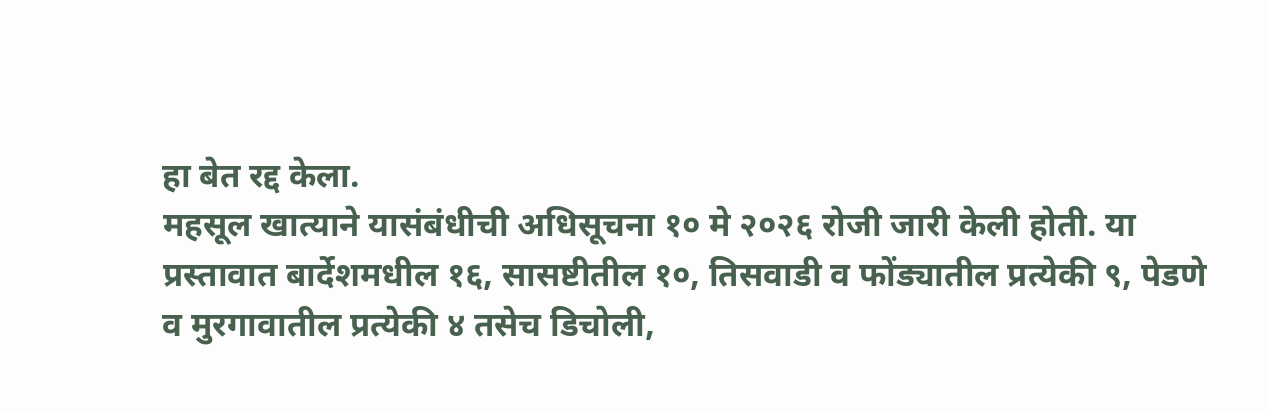हा बेत रद्द केला.
महसूल खात्याने यासंबंधीची अधिसूचना १० मे २०२६ रोजी जारी केली होती. या प्रस्तावात बार्देशमधील १६, सासष्टीतील १०, तिसवाडी व फोंड्यातील प्रत्येकी ९, पेडणे व मुरगावातील प्रत्येकी ४ तसेच डिचोली,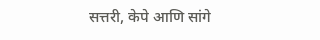सत्तरी, केपे आणि सांगे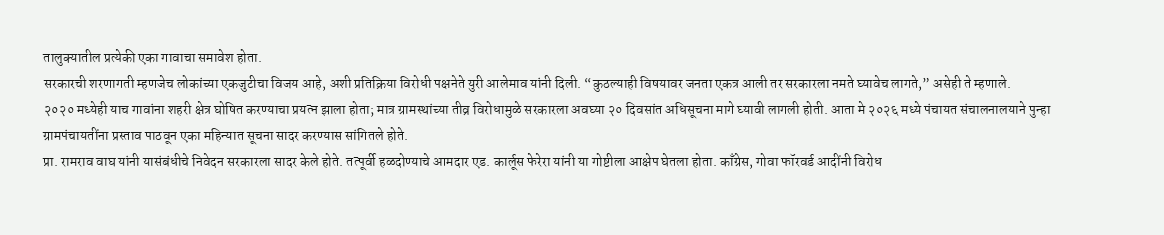तालुक्यातील प्रत्येकी एका गावाचा समावेश होता.
सरकारची शरणागती म्हणजेच लोकांच्या एकजुटीचा विजय आहे, अशी प्रतिक्रिया विरोधी पक्षनेते युरी आलेमाव यांनी दिली. “कुठल्याही विषयावर जनता एकत्र आली तर सरकारला नमते घ्यावेच लागते,” असेही ते म्हणाले.
२०२० मध्येही याच गावांना शहरी क्षेत्र घोषित करण्याचा प्रयत्न झाला होता; मात्र ग्रामस्थांच्या तीव्र विरोधामुळे सरकारला अवघ्या २० दिवसांत अधिसूचना मागे घ्यावी लागली होती. आता मे २०२६ मध्ये पंचायत संचालनालयाने पुन्हा ग्रामपंचायतींना प्रस्ताव पाठवून एका महिन्यात सूचना सादर करण्यास सांगितले होते.
प्रा. रामराव वाघ यांनी यासंबंधीचे निवेदन सरकारला सादर केले होते. तत्पूर्वी हळदोण्याचे आमदार एड. कार्लूस फेरेरा यांनी या गोष्टीला आक्षेप घेतला होता. काँग्रेस, गोवा फॉरवर्ड आदींनी विरोध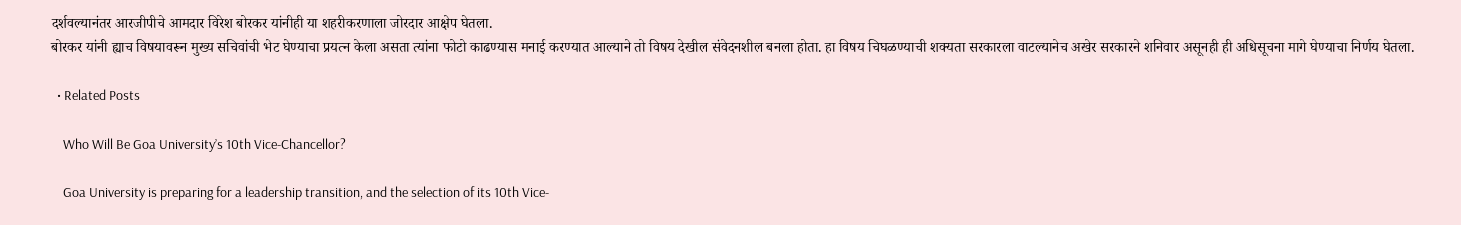दर्शवल्यानंतर आरजीपीचे आमदार विरेश बोरकर यांनीही या शहरीकरणाला जोरदार आक्षेप घेतला.
बोरकर यांनी ह्याच विषयावरून मुख्य सचिवांची भेट घेण्याचा प्रयत्न केला असता त्यांना फोटो काढण्यास मनाई करण्यात आल्याने तो विषय देखील संवेदनशील बनला होता. हा विषय चिघळण्याची शक्यता सरकारला वाटल्यानेच अखेर सरकारने शनिवार असूनही ही अधिसूचना मागे घेण्याचा निर्णय घेतला.

  • Related Posts

    Who Will Be Goa University’s 10th Vice-Chancellor?

    Goa University is preparing for a leadership transition, and the selection of its 10th Vice-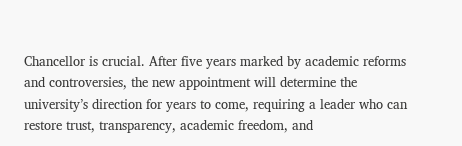Chancellor is crucial. After five years marked by academic reforms and controversies, the new appointment will determine the university’s direction for years to come, requiring a leader who can restore trust, transparency, academic freedom, and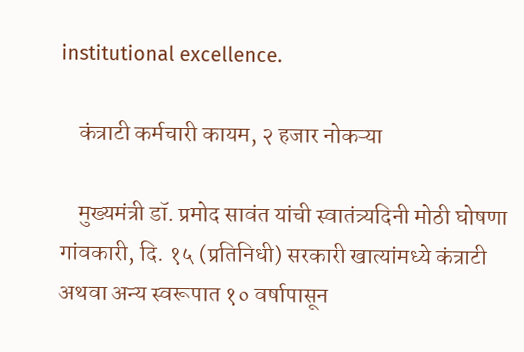institutional excellence.

    कंत्राटी कर्मचारी कायम, २ हजार नोकऱ्या

    मुख्यमंत्री डॉ. प्रमोद सावंत यांची स्वातंत्र्यदिनी मोठी घोषणा गांवकारी, दि. १५ (प्रतिनिधी) सरकारी खात्यांमध्ये कंत्राटी अथवा अन्य स्वरूपात १० वर्षापासून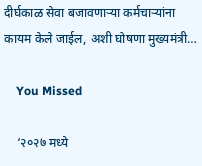दीर्घकाळ सेवा बजावणाऱ्या कर्मचाऱ्यांना कायम केले जाईल, अशी घोषणा मुख्यमंत्री…

    You Missed

    ‘२०२७ मध्ये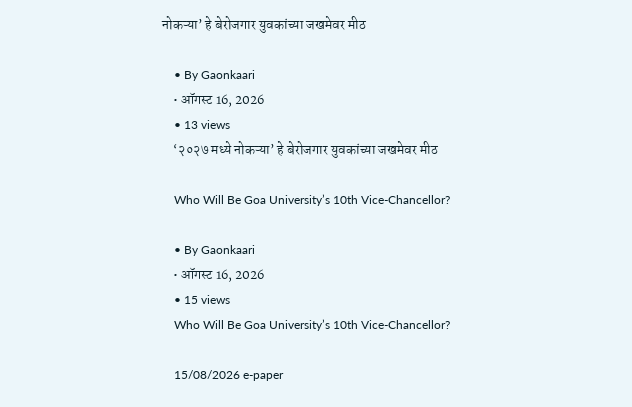नोकऱ्या’ हे बेरोजगार युवकांच्या जखमेवर मीठ

    • By Gaonkaari
    • ऑगस्ट 16, 2026
    • 13 views
    ‘२०२७ मध्ये नोकऱ्या’ हे बेरोजगार युवकांच्या जखमेवर मीठ

    Who Will Be Goa University’s 10th Vice-Chancellor?

    • By Gaonkaari
    • ऑगस्ट 16, 2026
    • 15 views
    Who Will Be Goa University’s 10th Vice-Chancellor?

    15/08/2026 e-paper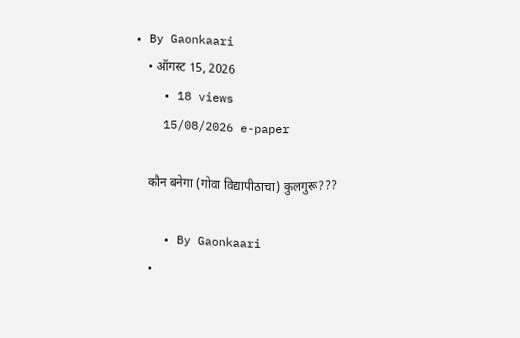• By Gaonkaari
    • ऑगस्ट 15, 2026
    • 18 views
    15/08/2026 e-paper

    कौन बनेगा (गोवा विद्यापीठाचा) कुलगुरू???

    • By Gaonkaari
    •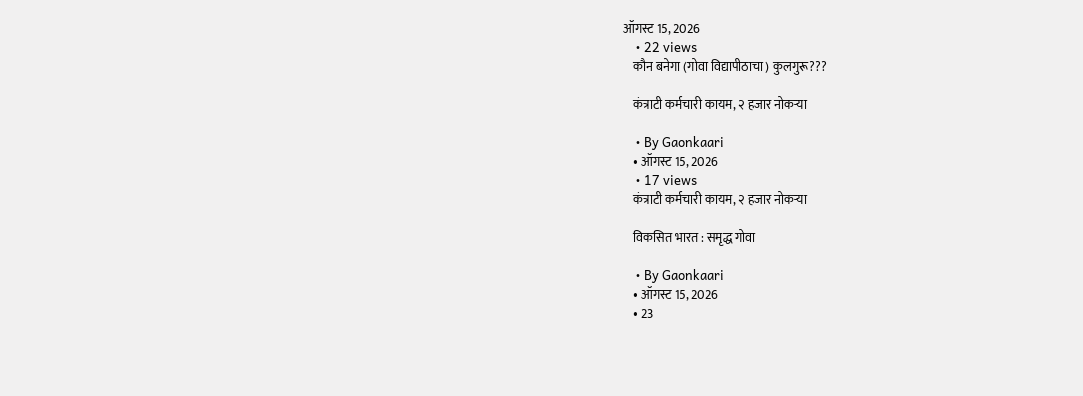ऑगस्ट 15, 2026
    • 22 views
    कौन बनेगा (गोवा विद्यापीठाचा) कुलगुरू???

    कंत्राटी कर्मचारी कायम, २ हजार नोकऱ्या

    • By Gaonkaari
    • ऑगस्ट 15, 2026
    • 17 views
    कंत्राटी कर्मचारी कायम, २ हजार नोकऱ्या

    विकसित भारत : समृद्ध गोवा

    • By Gaonkaari
    • ऑगस्ट 15, 2026
    • 23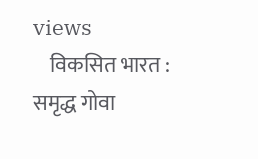views
    विकसित भारत : समृद्ध गोवा